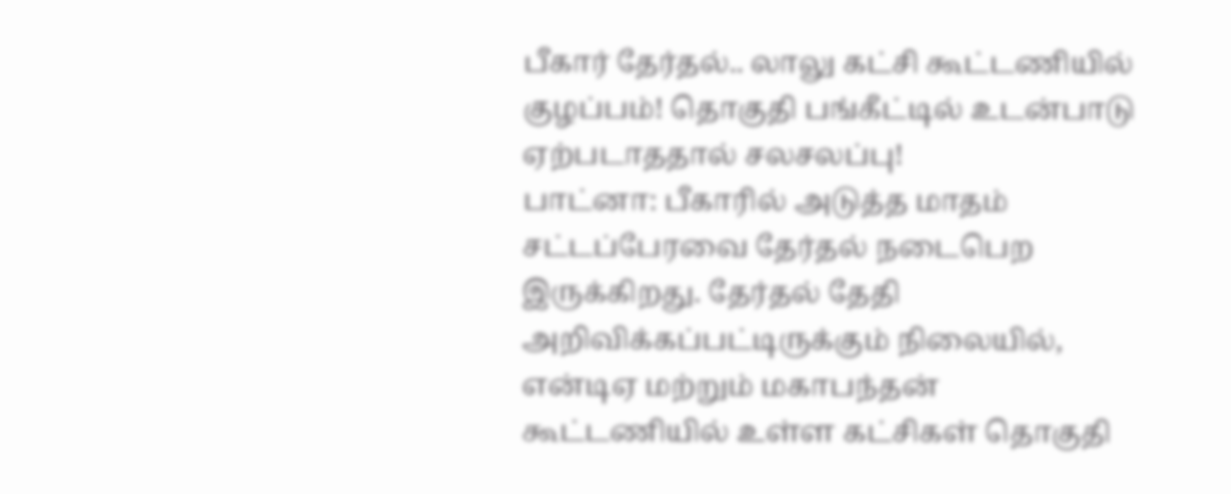பீகார் தேர்தல்.. லாலு கட்சி கூட்டணியில் குழப்பம்! தொகுதி பங்கீட்டில் உடன்பாடு ஏற்படாததால் சலசலப்பு!
பாட்னா: பீகாரில் அடுத்த மாதம் சட்டப்பேரவை தேர்தல் நடைபெற இருக்கிறது. தேர்தல் தேதி அறிவிக்கப்பட்டிருக்கும் நிலையில், என்டிஏ மற்றும் மகாபந்தன் கூட்டணியில் உள்ள கட்சிகள் தொகுதி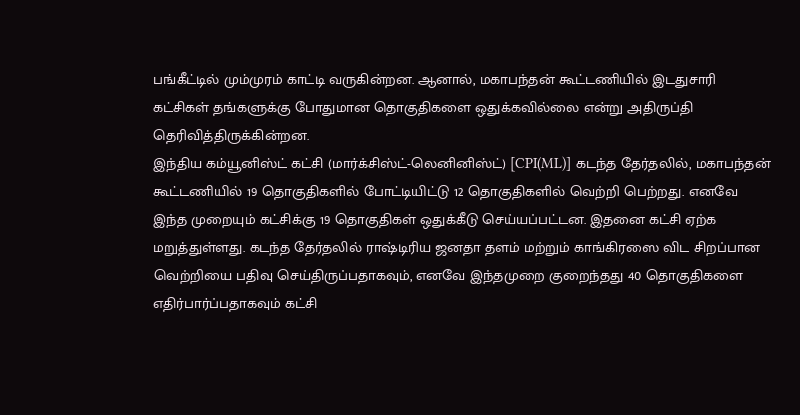பங்கீட்டில் மும்முரம் காட்டி வருகின்றன. ஆனால், மகாபந்தன் கூட்டணியில் இடதுசாரி கட்சிகள் தங்களுக்கு போதுமான தொகுதிகளை ஒதுக்கவில்லை என்று அதிருப்தி தெரிவித்திருக்கின்றன.
இந்திய கம்யூனிஸ்ட் கட்சி (மார்க்சிஸ்ட்-லெனினிஸ்ட்) [CPI(ML)] கடந்த தேர்தலில், மகாபந்தன் கூட்டணியில் 19 தொகுதிகளில் போட்டியிட்டு 12 தொகுதிகளில் வெற்றி பெற்றது. எனவே இந்த முறையும் கட்சிக்கு 19 தொகுதிகள் ஒதுக்கீடு செய்யப்பட்டன. இதனை கட்சி ஏற்க மறுத்துள்ளது. கடந்த தேர்தலில் ராஷ்டிரிய ஜனதா தளம் மற்றும் காங்கிரஸை விட சிறப்பான வெற்றியை பதிவு செய்திருப்பதாகவும், எனவே இந்தமுறை குறைந்தது 40 தொகுதிகளை எதிர்பார்ப்பதாகவும் கட்சி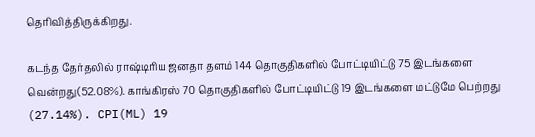தெரிவித்திருக்கிறது.

கடந்த தேர்தலில் ராஷ்டிரிய ஜனதா தளம் 144 தொகுதிகளில் போட்டியிட்டு 75 இடங்களை வென்றது(52.08%). காங்கிரஸ் 70 தொகுதிகளில் போட்டியிட்டு 19 இடங்களை மட்டுமே பெற்றது (27.14%). CPI(ML) 19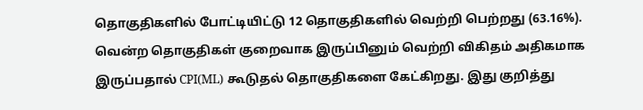தொகுதிகளில் போட்டியிட்டு 12 தொகுதிகளில் வெற்றி பெற்றது (63.16%). வென்ற தொகுதிகள் குறைவாக இருப்பினும் வெற்றி விகிதம் அதிகமாக இருப்பதால் CPI(ML) கூடுதல் தொகுதிகளை கேட்கிறது. இது குறித்து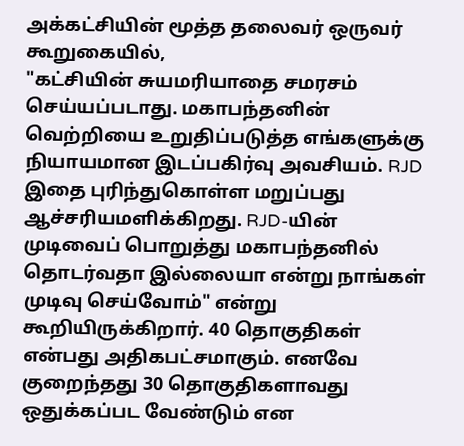அக்கட்சியின் மூத்த தலைவர் ஒருவர் கூறுகையில்,
"கட்சியின் சுயமரியாதை சமரசம் செய்யப்படாது. மகாபந்தனின் வெற்றியை உறுதிப்படுத்த எங்களுக்கு நியாயமான இடப்பகிர்வு அவசியம். RJD இதை புரிந்துகொள்ள மறுப்பது ஆச்சரியமளிக்கிறது. RJD-யின் முடிவைப் பொறுத்து மகாபந்தனில் தொடர்வதா இல்லையா என்று நாங்கள் முடிவு செய்வோம்" என்று கூறியிருக்கிறார். 40 தொகுதிகள் என்பது அதிகபட்சமாகும். எனவே குறைந்தது 30 தொகுதிகளாவது ஒதுக்கப்பட வேண்டும் என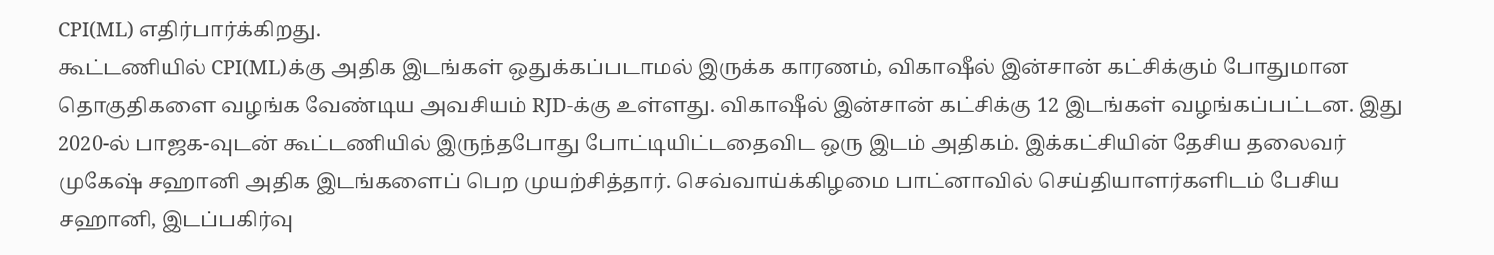CPI(ML) எதிர்பார்க்கிறது.
கூட்டணியில் CPI(ML)க்கு அதிக இடங்கள் ஒதுக்கப்படாமல் இருக்க காரணம், விகாஷீல் இன்சான் கட்சிக்கும் போதுமான தொகுதிகளை வழங்க வேண்டிய அவசியம் RJD-க்கு உள்ளது. விகாஷீல் இன்சான் கட்சிக்கு 12 இடங்கள் வழங்கப்பட்டன. இது 2020-ல் பாஜக-வுடன் கூட்டணியில் இருந்தபோது போட்டியிட்டதைவிட ஒரு இடம் அதிகம். இக்கட்சியின் தேசிய தலைவர் முகேஷ் சஹானி அதிக இடங்களைப் பெற முயற்சித்தார். செவ்வாய்க்கிழமை பாட்னாவில் செய்தியாளர்களிடம் பேசிய சஹானி, இடப்பகிர்வு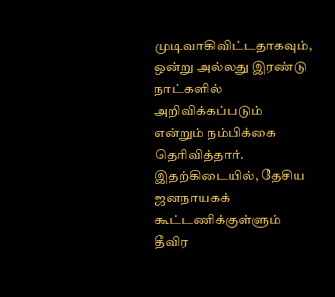முடிவாகிவிட்டதாகவும், ஒன்று அல்லது இரண்டு நாட்களில் அறிவிக்கப்படும் என்றும் நம்பிக்கை தெரிவித்தார்.
இதற்கிடையில், தேசிய ஜனநாயகக் கூட்டணிக்குள்ளும் தீவிர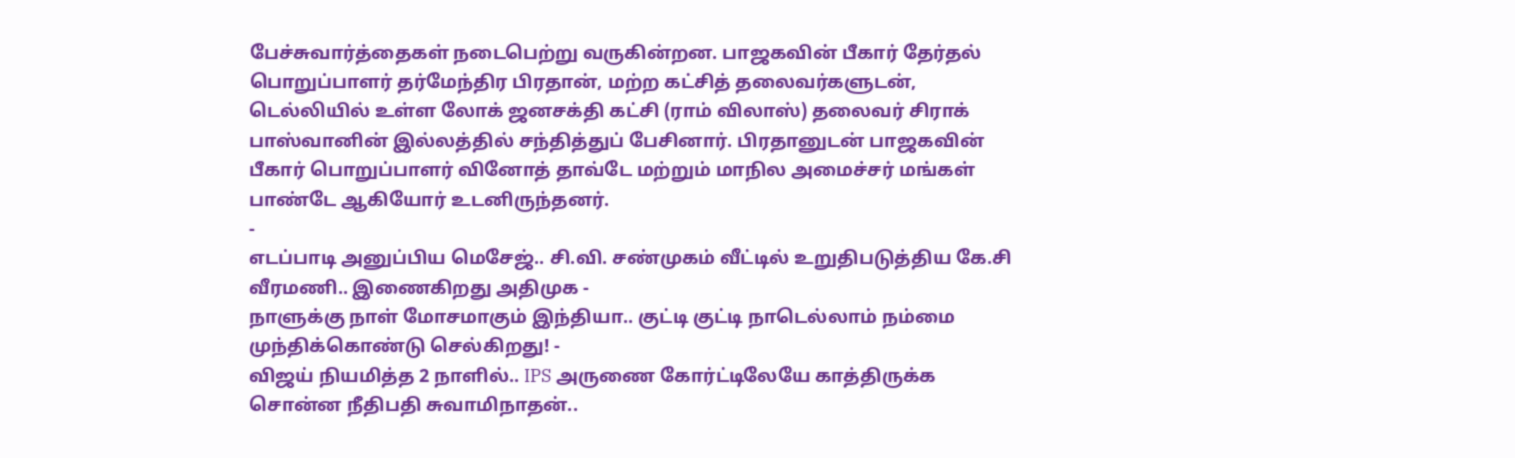பேச்சுவார்த்தைகள் நடைபெற்று வருகின்றன. பாஜகவின் பீகார் தேர்தல் பொறுப்பாளர் தர்மேந்திர பிரதான், மற்ற கட்சித் தலைவர்களுடன், டெல்லியில் உள்ள லோக் ஜனசக்தி கட்சி (ராம் விலாஸ்) தலைவர் சிராக் பாஸ்வானின் இல்லத்தில் சந்தித்துப் பேசினார். பிரதானுடன் பாஜகவின் பீகார் பொறுப்பாளர் வினோத் தாவ்டே மற்றும் மாநில அமைச்சர் மங்கள் பாண்டே ஆகியோர் உடனிருந்தனர்.
-
எடப்பாடி அனுப்பிய மெசேஜ்.. சி.வி. சண்முகம் வீட்டில் உறுதிபடுத்திய கே.சி வீரமணி.. இணைகிறது அதிமுக -
நாளுக்கு நாள் மோசமாகும் இந்தியா.. குட்டி குட்டி நாடெல்லாம் நம்மை முந்திக்கொண்டு செல்கிறது! -
விஜய் நியமித்த 2 நாளில்.. IPS அருணை கோர்ட்டிலேயே காத்திருக்க சொன்ன நீதிபதி சுவாமிநாதன்..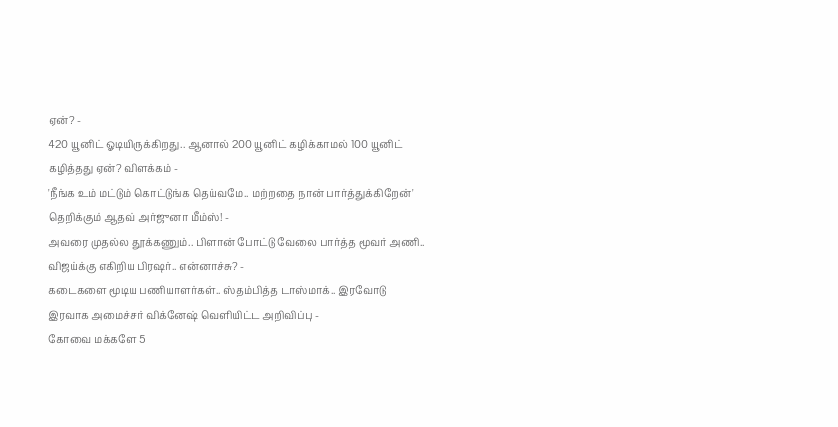ஏன்? -
420 யூனிட் ஓடியிருக்கிறது.. ஆனால் 200 யூனிட் கழிக்காமல் 100 யூனிட் கழித்தது ஏன்? விளக்கம் -
'நீங்க உம் மட்டும் கொட்டுங்க தெய்வமே.. மற்றதை நான் பார்த்துக்கிறேன்' தெறிக்கும் ஆதவ் அர்ஜுனா மீம்ஸ்! -
அவரை முதல்ல தூக்கணும்.. பிளான் போட்டு வேலை பார்த்த மூவர் அணி.. விஜய்க்கு எகிறிய பிரஷர்.. என்னாச்சு? -
கடைகளை மூடிய பணியாளர்கள்.. ஸ்தம்பித்த டாஸ்மாக்.. இரவோடு இரவாக அமைச்சர் விக்னேஷ் வெளியிட்ட அறிவிப்பு -
கோவை மக்களே 5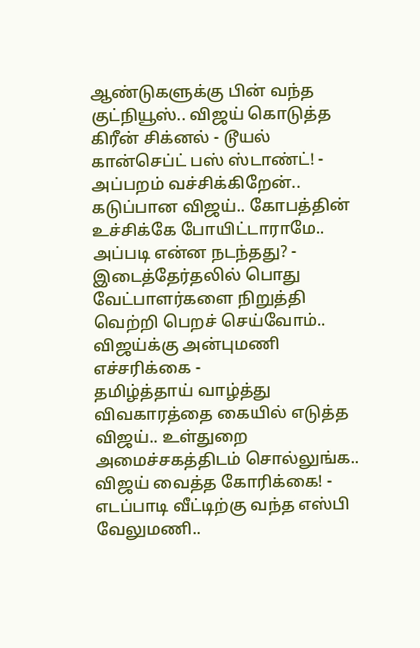ஆண்டுகளுக்கு பின் வந்த குட்நியூஸ்.. விஜய் கொடுத்த கிரீன் சிக்னல் - டூயல் கான்செப்ட் பஸ் ஸ்டாண்ட்! -
அப்பறம் வச்சிக்கிறேன்.. கடுப்பான விஜய்.. கோபத்தின் உச்சிக்கே போயிட்டாராமே.. அப்படி என்ன நடந்தது? -
இடைத்தேர்தலில் பொது வேட்பாளர்களை நிறுத்தி வெற்றி பெறச் செய்வோம்.. விஜய்க்கு அன்புமணி எச்சரிக்கை -
தமிழ்த்தாய் வாழ்த்து விவகாரத்தை கையில் எடுத்த விஜய்.. உள்துறை அமைச்சகத்திடம் சொல்லுங்க.. விஜய் வைத்த கோரிக்கை! -
எடப்பாடி வீட்டிற்கு வந்த எஸ்பி வேலுமணி..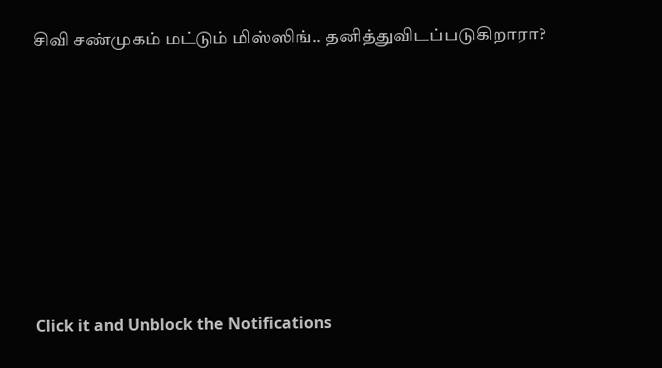சிவி சண்முகம் மட்டும் மிஸ்ஸிங்.. தனித்துவிடப்படுகிறாரா?












Click it and Unblock the Notifications